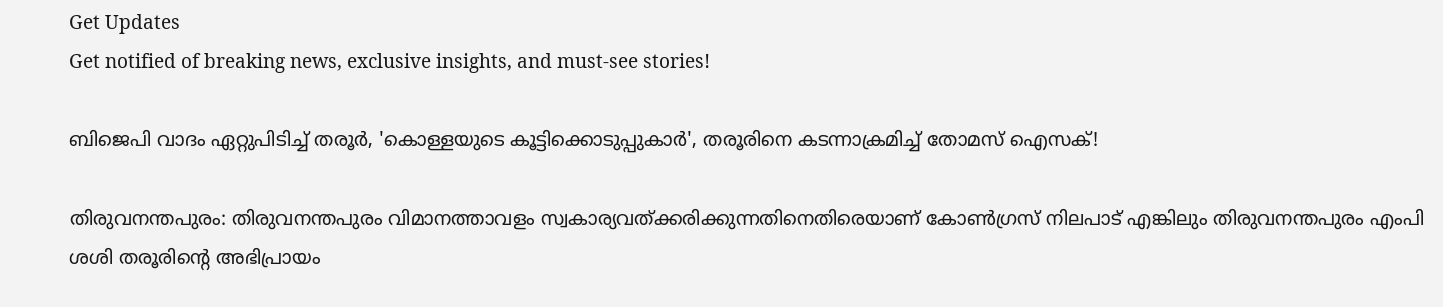Get Updates
Get notified of breaking news, exclusive insights, and must-see stories!

ബിജെപി വാദം ഏറ്റുപിടിച്ച് തരൂർ, 'കൊള്ളയുടെ കൂട്ടിക്കൊടുപ്പുകാർ', തരൂരിനെ കടന്നാക്രമിച്ച് തോമസ് ഐസക്!

തിരുവനന്തപുരം: തിരുവനന്തപുരം വിമാനത്താവളം സ്വകാര്യവത്ക്കരിക്കുന്നതിനെതിരെയാണ് കോണ്‍ഗ്രസ് നിലപാട് എങ്കിലും തിരുവനന്തപുരം എംപി ശശി തരൂരിന്റെ അഭിപ്രായം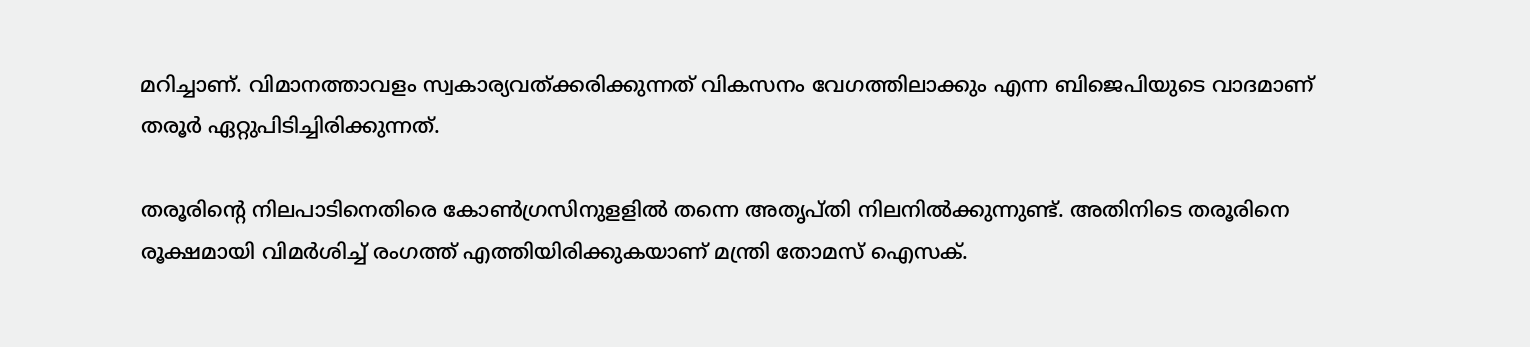മറിച്ചാണ്. വിമാനത്താവളം സ്വകാര്യവത്ക്കരിക്കുന്നത് വികസനം വേഗത്തിലാക്കും എന്ന ബിജെപിയുടെ വാദമാണ് തരൂര്‍ ഏറ്റുപിടിച്ചിരിക്കുന്നത്.

തരൂരിന്റെ നിലപാടിനെതിരെ കോൺഗ്രസിനുളളിൽ തന്നെ അതൃപ്തി നിലനിൽക്കുന്നുണ്ട്. അതിനിടെ തരൂരിനെ രൂക്ഷമായി വിമർശിച്ച് രംഗത്ത് എത്തിയിരിക്കുകയാണ് മന്ത്രി തോമസ് ഐസക്.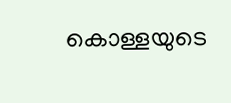കൊള്ളയുടെ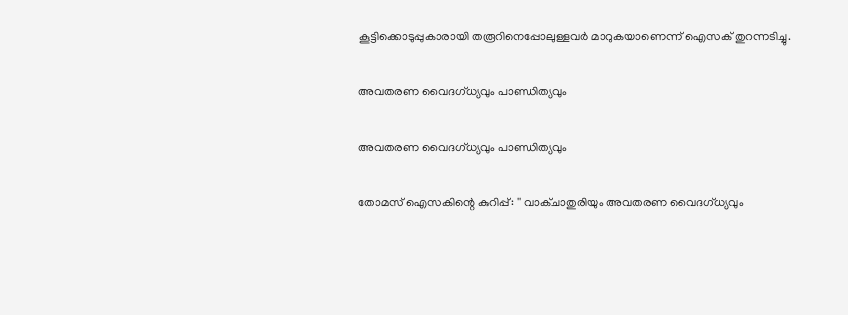കൂട്ടിക്കൊടുപ്പുകാരായി തരൂറിനെപ്പോലുള്ളവർ മാറുകയാണെന്ന് ഐസക് തുറന്നടിച്ചു.

അവതരണ വൈദഗ്ധ്യവും പാണ്ഡിത്യവും

അവതരണ വൈദഗ്ധ്യവും പാണ്ഡിത്യവും

തോമസ് ഐസകിന്റെ കുറിപ്പ്: '' വാക്ചാതുരിയും അവതരണ വൈദഗ്ധ്യവും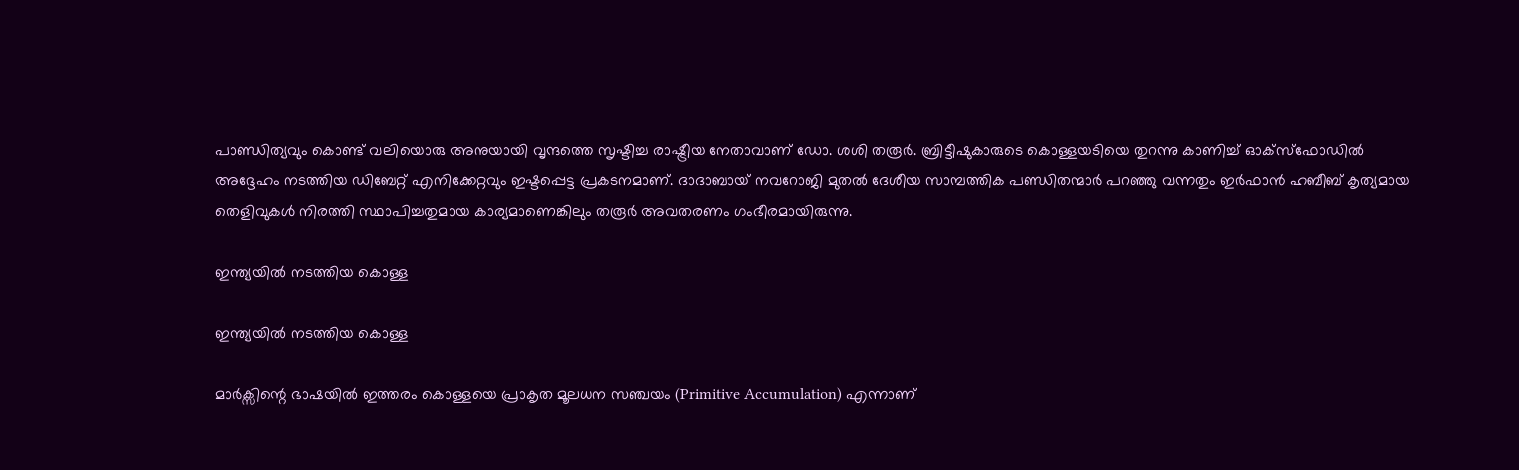പാണ്ഡിത്യവും കൊണ്ട് വലിയൊരു അനുയായി വൃന്ദത്തെ സൃഷ്ടിച്ച രാഷ്ട്രീയ നേതാവാണ് ഡോ. ശശി തരൂർ. ബ്രിട്ടീഷുകാരുടെ കൊള്ളയടിയെ തുറന്നു കാണിച്ച് ഓക്സ്ഫോഡിൽ അദ്ദേഹം നടത്തിയ ഡിബേറ്റ് എനിക്കേറ്റവും ഇഷ്ടപ്പെട്ട പ്രകടനമാണ്. ദാദാബായ് നവറോജി മുതൽ ദേശീയ സാമ്പത്തിക പണ്ഡിതന്മാർ പറഞ്ഞു വന്നതും ഇർഫാൻ ഹബീബ് കൃത്യമായ തെളിവുകൾ നിരത്തി സ്ഥാപിച്ചതുമായ കാര്യമാണെങ്കിലും തരൂർ അവതരണം ഗംഭീരമായിരുന്നു.

ഇന്ത്യയിൽ നടത്തിയ കൊള്ള

ഇന്ത്യയിൽ നടത്തിയ കൊള്ള

മാർക്സിന്റെ ഭാഷയിൽ ഇത്തരം കൊള്ളയെ പ്രാകൃത മൂലധന സഞ്ചയം (Primitive Accumulation) എന്നാണ്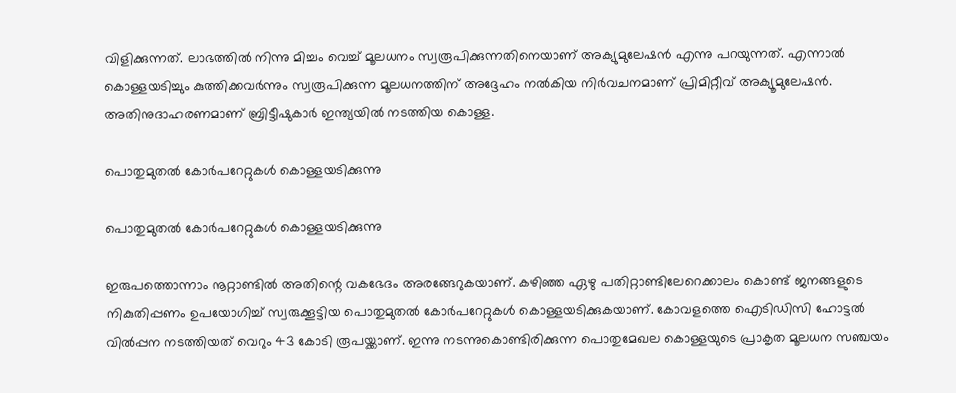വിളിക്കുന്നത്. ലാഭത്തിൽ നിന്നു മിച്ചം വെച്ച് മൂലധനം സ്വരൂപിക്കുന്നതിനെയാണ് അക്യുമുലേഷൻ എന്നു പറയുന്നത്. എന്നാൽ കൊള്ളയടിച്ചും കുത്തിക്കവർന്നും സ്വരൂപിക്കുന്ന മൂലധനത്തിന് അദ്ദേഹം നൽകിയ നിർവചനമാണ് പ്രിമിറ്റീവ് അക്യൂമുലേഷൻ. അതിനുദാഹരണമാണ് ബ്രിട്ടീഷുകാർ ഇന്ത്യയിൽ നടത്തിയ കൊള്ള.

പൊതുമുതൽ കോർപറേറ്റുകൾ കൊള്ളയടിക്കുന്നു

പൊതുമുതൽ കോർപറേറ്റുകൾ കൊള്ളയടിക്കുന്നു

ഇരുപത്തൊന്നാം നൂറ്റാണ്ടിൽ അതിന്റെ വകഭേദം അരങ്ങേറുകയാണ്. കഴിഞ്ഞ ഏഴു പതിറ്റാണ്ടിലേറെക്കാലം കൊണ്ട് ജനങ്ങളുടെ നികുതിപ്പണം ഉപയോഗിച്ച് സ്വരുക്കൂട്ടിയ പൊതുമുതൽ കോർപറേറ്റുകൾ കൊള്ളയടിക്കുകയാണ്. കോവളത്തെ ഐടിഡിസി ഹോട്ടൽ വിൽപ്പന നടത്തിയത് വെറും 43 കോടി രൂപയ്ക്കാണ്. ഇന്നു നടന്നുകൊണ്ടിരിക്കുന്ന പൊതുമേഖല കൊള്ളയുടെ പ്രാകൃത മൂലധന സഞ്ചയം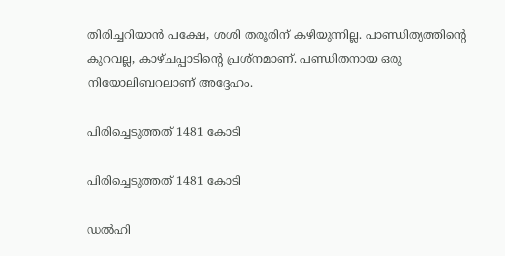തിരിച്ചറിയാൻ പക്ഷേ, ശശി തരൂരിന് കഴിയുന്നില്ല. പാണ്ഡിത്യത്തിന്റെ കുറവല്ല, കാഴ്ചപ്പാടിന്റെ പ്രശ്നമാണ്. പണ്ഡിതനായ ഒരു നിയോലിബറലാണ് അദ്ദേഹം.

പിരിച്ചെടുത്തത് 1481 കോടി

പിരിച്ചെടുത്തത് 1481 കോടി

ഡൽഹി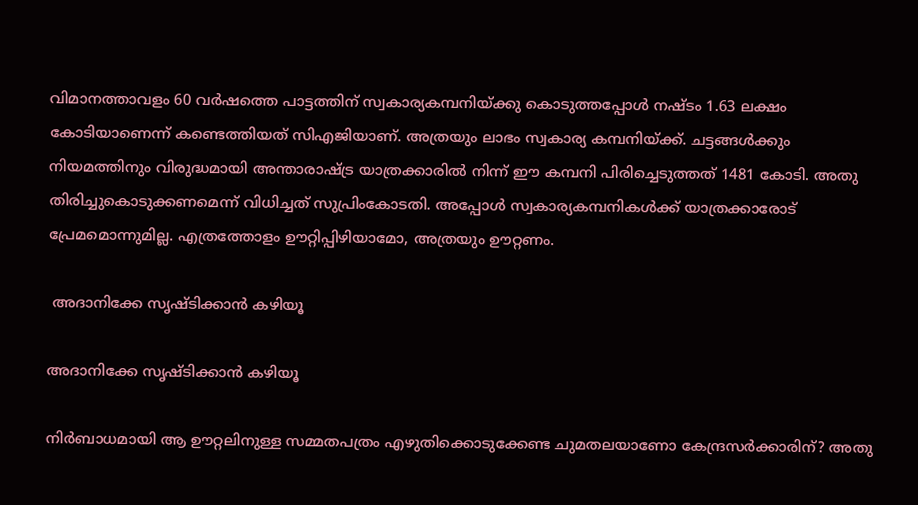വിമാനത്താവളം 60 വർഷത്തെ പാട്ടത്തിന് സ്വകാര്യകമ്പനിയ്ക്കു കൊടുത്തപ്പോൾ നഷ്ടം 1.63 ലക്ഷം കോടിയാണെന്ന് കണ്ടെത്തിയത് സിഎജിയാണ്. അത്രയും ലാഭം സ്വകാര്യ കമ്പനിയ്ക്ക്. ചട്ടങ്ങൾക്കും നിയമത്തിനും വിരുദ്ധമായി അന്താരാഷ്ട്ര യാത്രക്കാരിൽ നിന്ന് ഈ കമ്പനി പിരിച്ചെടുത്തത് 1481 കോടി. അതു തിരിച്ചുകൊടുക്കണമെന്ന് വിധിച്ചത് സുപ്രിംകോടതി. അപ്പോൾ സ്വകാര്യകമ്പനികൾക്ക് യാത്രക്കാരോട് പ്രേമമൊന്നുമില്ല. എത്രത്തോളം ഊറ്റിപ്പിഴിയാമോ, അത്രയും ഊറ്റണം.

 അദാനിക്കേ സൃഷ്ടിക്കാൻ കഴിയൂ

അദാനിക്കേ സൃഷ്ടിക്കാൻ കഴിയൂ

നിർബാധമായി ആ ഊറ്റലിനുള്ള സമ്മതപത്രം എഴുതിക്കൊടുക്കേണ്ട ചുമതലയാണോ കേന്ദ്രസർക്കാരിന്? അതു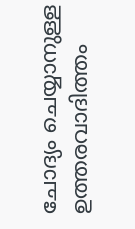ചോദ്യം ചെയ്യാനുള്ള ഉത്തരവാദിത്തം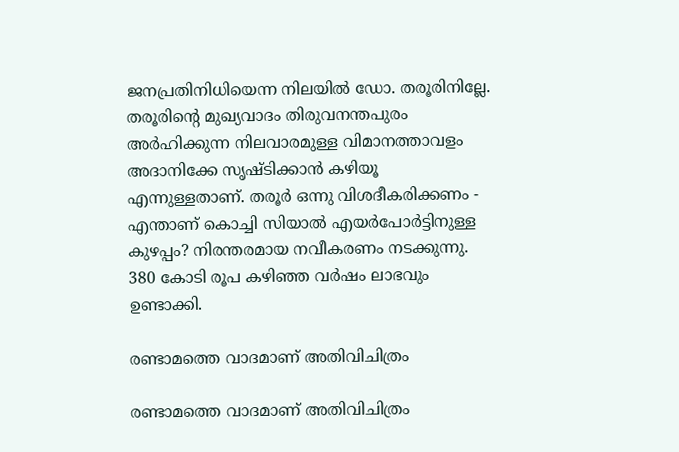ജനപ്രതിനിധിയെന്ന നിലയിൽ ഡോ. തരൂരിനില്ലേ. തരൂരിന്റെ മുഖ്യവാദം തിരുവനന്തപുരം അർഹിക്കുന്ന നിലവാരമുള്ള വിമാനത്താവളം അദാനിക്കേ സൃഷ്ടിക്കാൻ കഴിയൂ എന്നുള്ളതാണ്. തരൂർ ഒന്നു വിശദീകരിക്കണം - എന്താണ് കൊച്ചി സിയാൽ എയർപോർട്ടിനുള്ള കുഴപ്പം? നിരന്തരമായ നവീകരണം നടക്കുന്നു. 380 കോടി രൂപ കഴിഞ്ഞ വർഷം ലാഭവും ഉണ്ടാക്കി.

രണ്ടാമത്തെ വാദമാണ് അതിവിചിത്രം

രണ്ടാമത്തെ വാദമാണ് അതിവിചിത്രം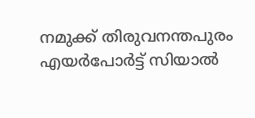നമുക്ക് തിരുവനന്തപുരം എയർപോർട്ട് സിയാൽ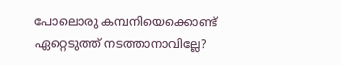പോലൊരു കമ്പനിയെക്കൊണ്ട് ഏറ്റെടുത്ത് നടത്താനാവില്ലേ?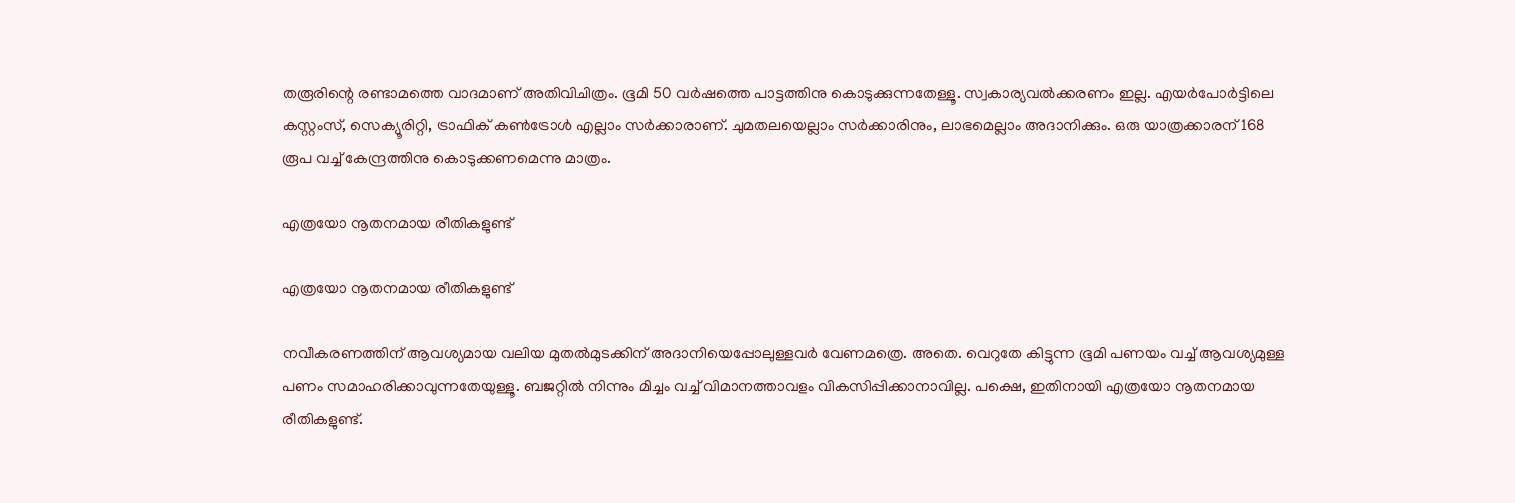തരൂരിന്റെ രണ്ടാമത്തെ വാദമാണ് അതിവിചിത്രം. ഭൂമി 50 വർഷത്തെ പാട്ടത്തിനു കൊടുക്കുന്നതേള്ളൂ. സ്വകാര്യവൽക്കരണം ഇല്ല. എയർപോർട്ടിലെ കസ്റ്റംസ്, സെക്യൂരിറ്റി, ട്രാഫിക് കൺട്രോൾ എല്ലാം സർക്കാരാണ്. ചുമതലയെല്ലാം സർക്കാരിനും, ലാഭമെല്ലാം അദാനിക്കും. ഒരു യാത്രക്കാരന് 168 രൂപ വച്ച് കേന്ദ്രത്തിനു കൊടുക്കണമെന്നു മാത്രം.

എത്രയോ നൂതനമായ രീതികളുണ്ട്

എത്രയോ നൂതനമായ രീതികളുണ്ട്

നവീകരണത്തിന് ആവശ്യമായ വലിയ മുതൽമുടക്കിന് അദാനിയെപ്പോലുള്ളവർ വേണമത്രെ. അതെ. വെറുതേ കിട്ടുന്ന ഭൂമി പണയം വച്ച് ആവശ്യമുള്ള പണം സമാഹരിക്കാവുന്നതേയുള്ളൂ. ബജറ്റിൽ നിന്നും മിച്ചം വച്ച് വിമാനത്താവളം വികസിപ്പിക്കാനാവില്ല. പക്ഷെ, ഇതിനായി എത്രയോ നൂതനമായ രീതികളുണ്ട്.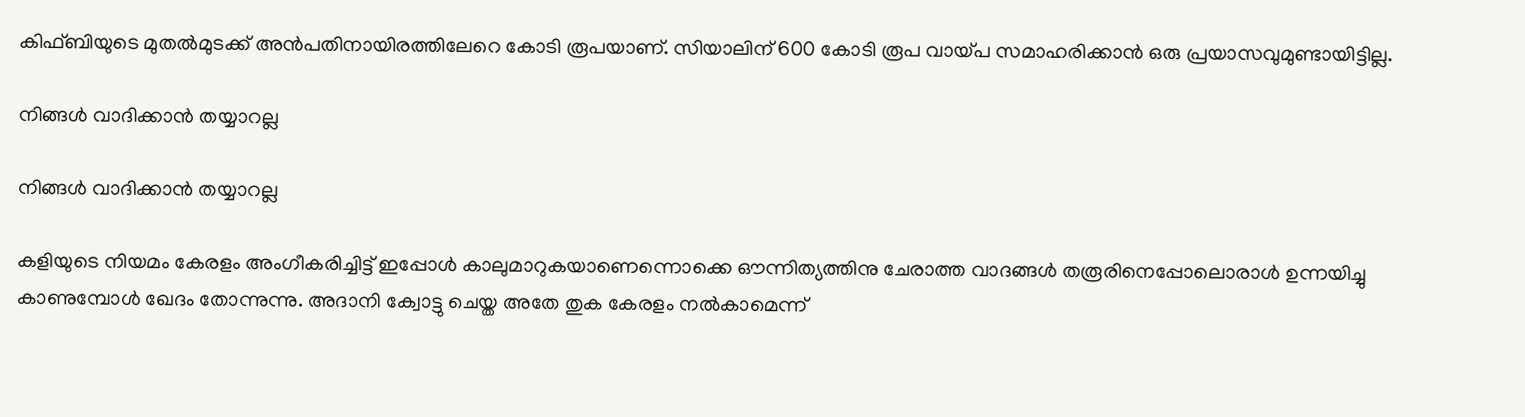കിഫ്ബിയുടെ മുതൽമുടക്ക് അൻപതിനായിരത്തിലേറെ കോടി രൂപയാണ്. സിയാലിന് 600 കോടി രൂപ വായ്പ സമാഹരിക്കാൻ ഒരു പ്രയാസവുമുണ്ടായിട്ടില്ല.

നിങ്ങൾ വാദിക്കാൻ തയ്യാറല്ല

നിങ്ങൾ വാദിക്കാൻ തയ്യാറല്ല

കളിയുടെ നിയമം കേരളം അംഗീകരിച്ചിട്ട് ഇപ്പോൾ കാലുമാറുകയാണെന്നൊക്കെ ഔന്നിത്യത്തിനു ചേരാത്ത വാദങ്ങൾ തരൂരിനെപ്പോലൊരാൾ ഉന്നയിച്ചു കാണുമ്പോൾ ഖേദം തോന്നുന്നു. അദാനി ക്വോട്ടു ചെയ്ത അതേ തുക കേരളം നൽകാമെന്ന്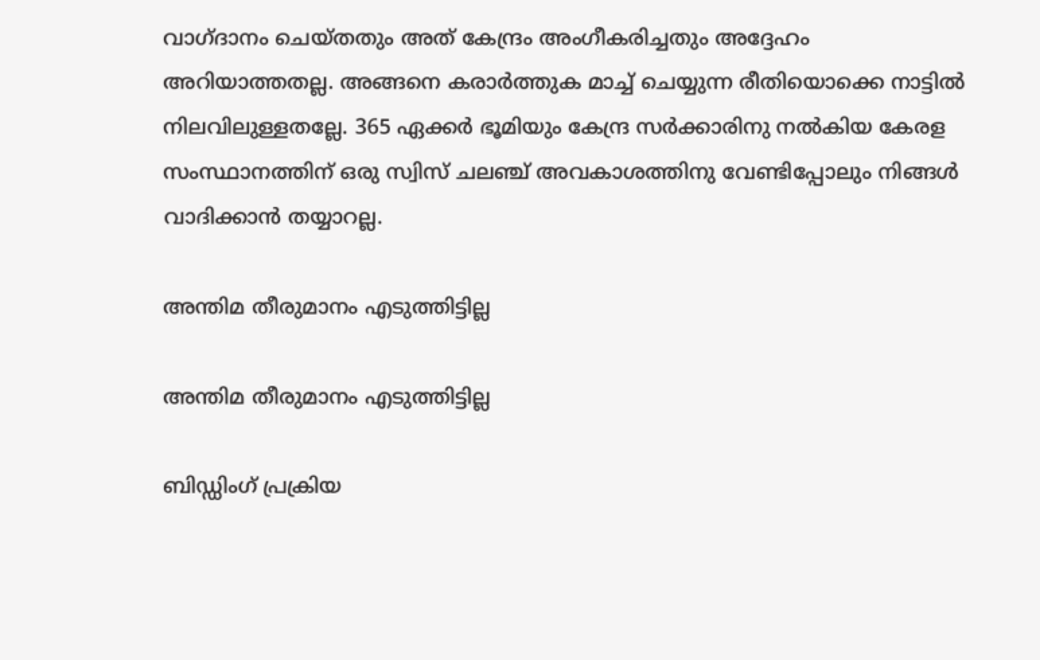വാഗ്ദാനം ചെയ്തതും അത് കേന്ദ്രം അംഗീകരിച്ചതും അദ്ദേഹം അറിയാത്തതല്ല. അങ്ങനെ കരാർത്തുക മാച്ച് ചെയ്യുന്ന രീതിയൊക്കെ നാട്ടിൽ നിലവിലുള്ളതല്ലേ. 365 ഏക്കർ ഭൂമിയും കേന്ദ്ര സർക്കാരിനു നൽകിയ കേരള സംസ്ഥാനത്തിന് ഒരു സ്വിസ് ചലഞ്ച് അവകാശത്തിനു വേണ്ടിപ്പോലും നിങ്ങൾ വാദിക്കാൻ തയ്യാറല്ല.

അന്തിമ തീരുമാനം എടുത്തിട്ടില്ല

അന്തിമ തീരുമാനം എടുത്തിട്ടില്ല

ബിഡ്ഡിംഗ് പ്രക്രിയ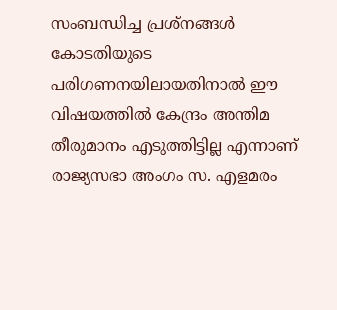സംബന്ധിച്ച പ്രശ്‌നങ്ങള്‍ കോടതിയുടെ പരിഗണനയിലായതിനാല്‍ ഈ വിഷയത്തില്‍ കേന്ദ്രം അന്തിമ തീരുമാനം എടുത്തിട്ടില്ല എന്നാണ് രാജ്യസഭാ അംഗം സ. എളമരം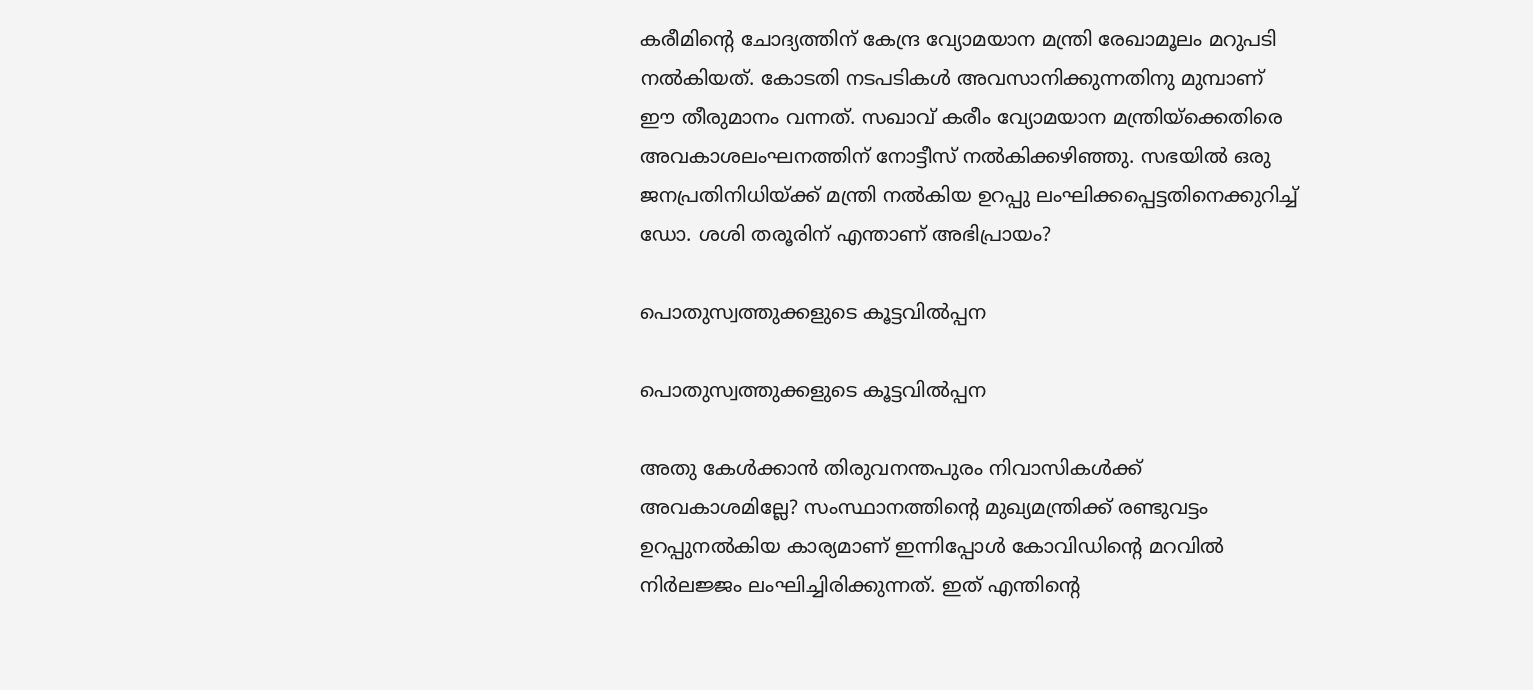കരീമിന്റെ ചോദ്യത്തിന് കേന്ദ്ര വ്യോമയാന മന്ത്രി രേഖാമൂലം മറുപടി നൽകിയത്. കോടതി നടപടികൾ അവസാനിക്കുന്നതിനു മുമ്പാണ് ഈ തീരുമാനം വന്നത്. സഖാവ് കരീം വ്യോമയാന മന്ത്രിയ്ക്കെതിരെ അവകാശലംഘനത്തിന് നോട്ടീസ് നൽകിക്കഴിഞ്ഞു. സഭയിൽ ഒരു ജനപ്രതിനിധിയ്ക്ക് മന്ത്രി നൽകിയ ഉറപ്പു ലംഘിക്കപ്പെട്ടതിനെക്കുറിച്ച് ഡോ. ശശി തരൂരിന് എന്താണ് അഭിപ്രായം?

പൊതുസ്വത്തുക്കളുടെ കൂട്ടവിൽപ്പന

പൊതുസ്വത്തുക്കളുടെ കൂട്ടവിൽപ്പന

അതു കേൾക്കാൻ തിരുവനന്തപുരം നിവാസികൾക്ക് അവകാശമില്ലേ? സംസ്ഥാനത്തിന്റെ മുഖ്യമന്ത്രിക്ക് രണ്ടുവട്ടം ഉറപ്പുനൽകിയ കാര്യമാണ് ഇന്നിപ്പോൾ കോവിഡിന്റെ മറവിൽ നിർലജ്ജം ലംഘിച്ചിരിക്കുന്നത്. ഇത് എന്തിന്റെ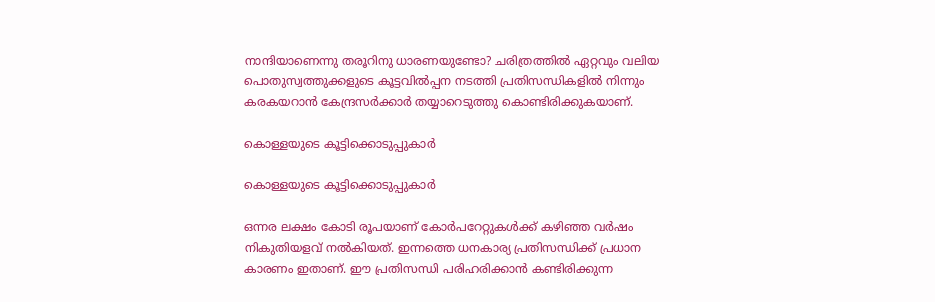നാന്ദിയാണെന്നു തരൂറിനു ധാരണയുണ്ടോ? ചരിത്രത്തിൽ ഏറ്റവും വലിയ പൊതുസ്വത്തുക്കളുടെ കൂട്ടവിൽപ്പന നടത്തി പ്രതിസന്ധികളിൽ നിന്നും കരകയറാൻ കേന്ദ്രസർക്കാർ തയ്യാറെടുത്തു കൊണ്ടിരിക്കുകയാണ്.

കൊള്ളയുടെ കൂട്ടിക്കൊടുപ്പുകാർ

കൊള്ളയുടെ കൂട്ടിക്കൊടുപ്പുകാർ

ഒന്നര ലക്ഷം കോടി രൂപയാണ് കോർപറേറ്റുകൾക്ക് കഴിഞ്ഞ വർഷം നികുതിയളവ് നൽകിയത്. ഇന്നത്തെ ധനകാര്യ പ്രതിസന്ധിക്ക് പ്രധാന കാരണം ഇതാണ്. ഈ പ്രതിസന്ധി പരിഹരിക്കാൻ കണ്ടിരിക്കുന്ന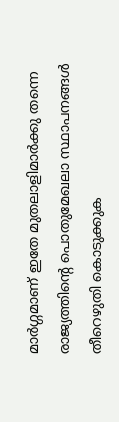മാർഗ്ഗമാണ് ഇതേ മുതലാളിമാർക്കു തന്നെ രാജ്യത്തിന്റെ പൊതുമേഖലാ സ്ഥാപനങ്ങൾ തീറെഴുതി കൊടുക്കുക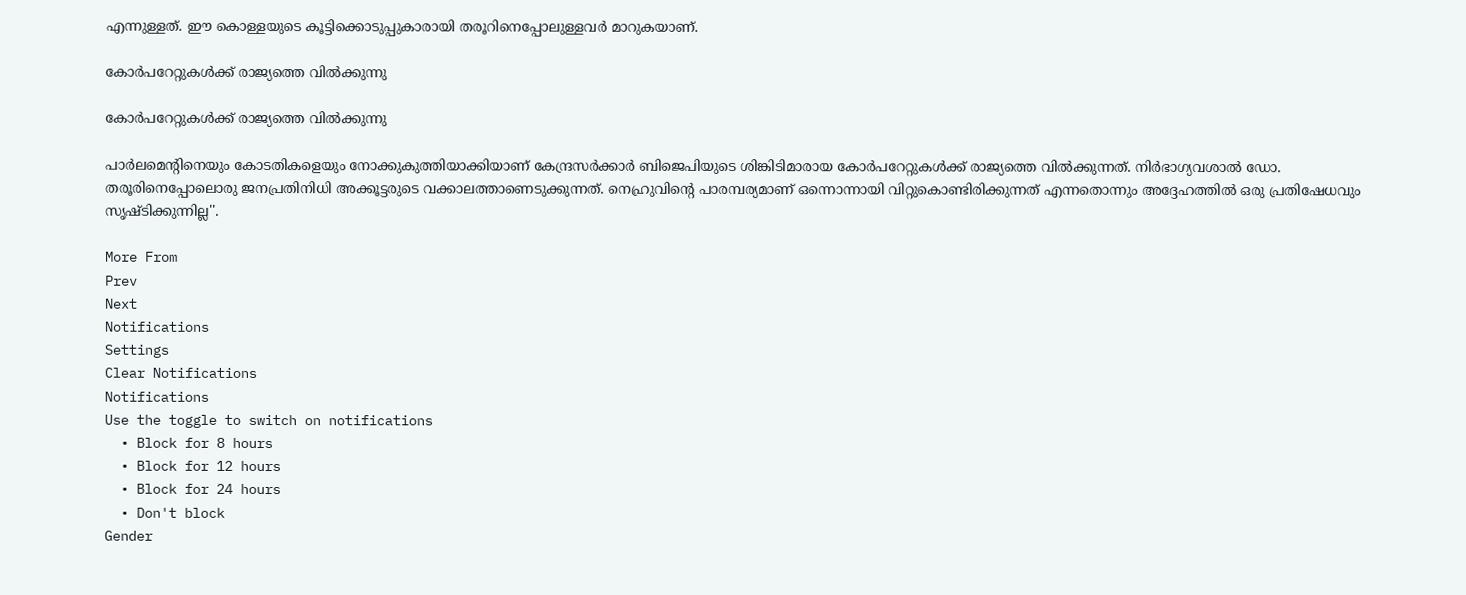എന്നുള്ളത്. ഈ കൊള്ളയുടെ കൂട്ടിക്കൊടുപ്പുകാരായി തരൂറിനെപ്പോലുള്ളവർ മാറുകയാണ്.

കോർപറേറ്റുകൾക്ക് രാജ്യത്തെ വിൽക്കുന്നു

കോർപറേറ്റുകൾക്ക് രാജ്യത്തെ വിൽക്കുന്നു

പാർലമെന്റിനെയും കോടതികളെയും നോക്കുകുത്തിയാക്കിയാണ് കേന്ദ്രസർക്കാർ ബിജെപിയുടെ ശിങ്കിടിമാരായ കോർപറേറ്റുകൾക്ക് രാജ്യത്തെ വിൽക്കുന്നത്. നിർഭാഗ്യവശാൽ ഡോ. തരൂരിനെപ്പോലൊരു ജനപ്രതിനിധി അക്കൂട്ടരുടെ വക്കാലത്താണെടുക്കുന്നത്. നെഹ്രുവിന്റെ പാരമ്പര്യമാണ് ഒന്നൊന്നായി വിറ്റുകൊണ്ടിരിക്കുന്നത് എന്നതൊന്നും അദ്ദേഹത്തിൽ ഒരു പ്രതിഷേധവും സൃഷ്ടിക്കുന്നില്ല''.

More From
Prev
Next
Notifications
Settings
Clear Notifications
Notifications
Use the toggle to switch on notifications
  • Block for 8 hours
  • Block for 12 hours
  • Block for 24 hours
  • Don't block
Gender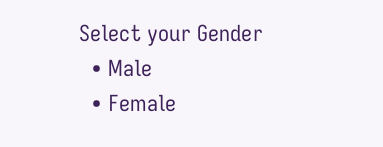Select your Gender
  • Male
  • Female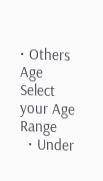• Others
Age
Select your Age Range
  • Under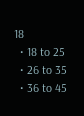18
  • 18 to 25
  • 26 to 35
  • 36 to 45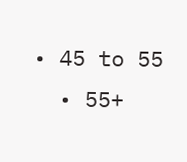• 45 to 55
  • 55+